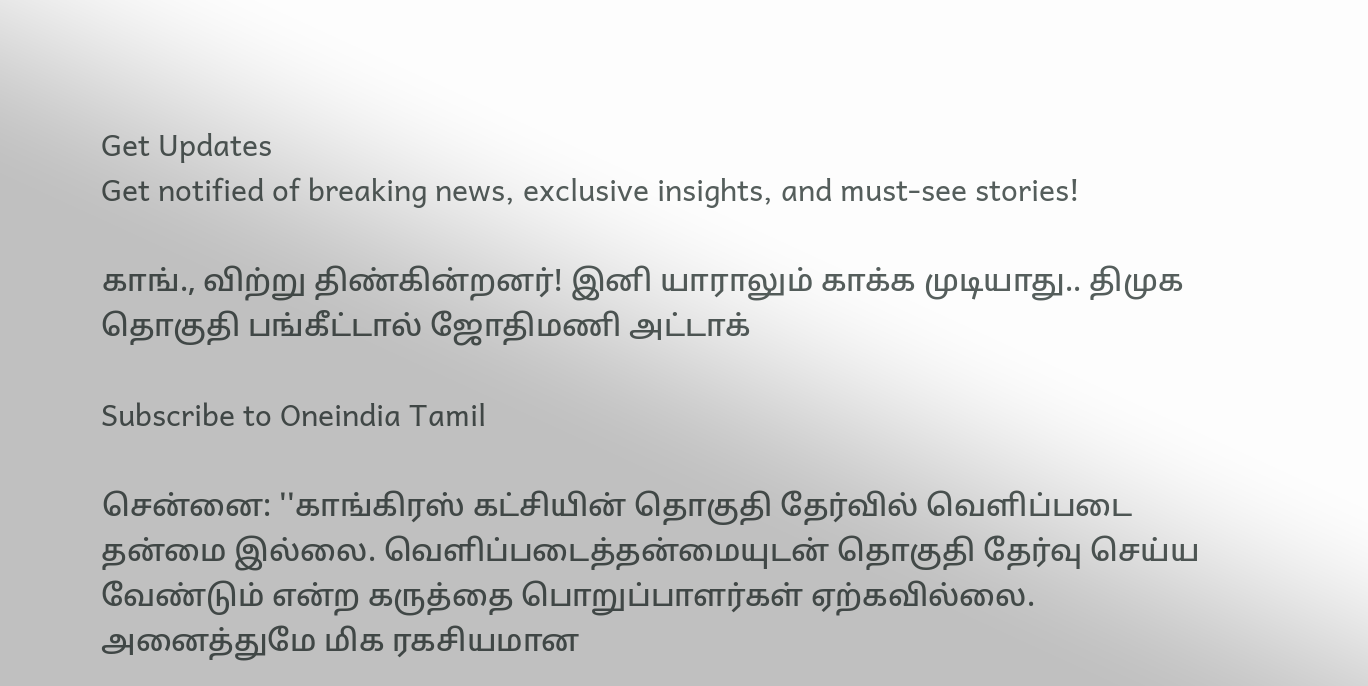Get Updates
Get notified of breaking news, exclusive insights, and must-see stories!

காங்., விற்று திண்கின்றனர்! இனி யாராலும் காக்க முடியாது.. திமுக தொகுதி பங்கீட்டால் ஜோதிமணி அட்டாக்

Subscribe to Oneindia Tamil

சென்னை: ''காங்கிரஸ் கட்சியின் தொகுதி தேர்வில் வெளிப்படை தன்மை இல்லை. வெளிப்படைத்தன்மையுடன் தொகுதி தேர்வு செய்ய வேண்டும் என்ற கருத்தை பொறுப்பாளர்கள் ஏற்கவில்லை. அனைத்துமே மிக ரகசியமான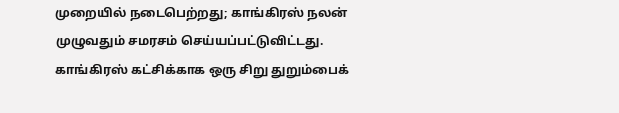முறையில் நடைபெற்றது; காங்கிரஸ் நலன் முழுவதும் சமரசம் செய்யப்பட்டுவிட்டது. காங்கிரஸ் கட்சிக்காக ஒரு சிறு துறும்பைக்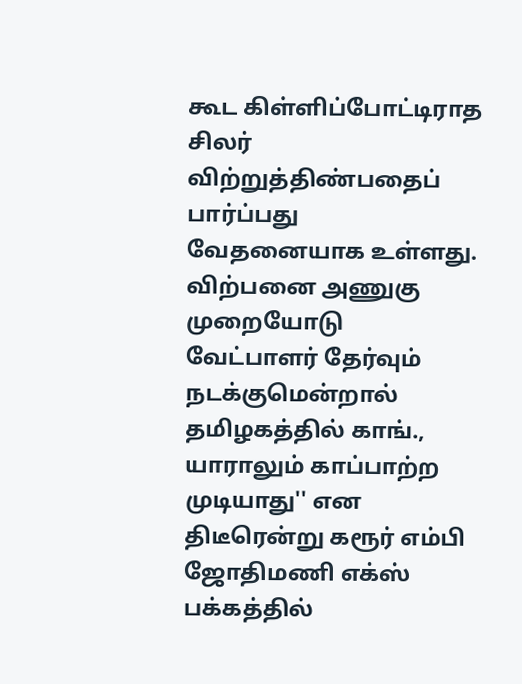கூட கிள்ளிப்போட்டிராத சிலர் விற்றுத்திண்பதைப் பார்ப்பது வேதனையாக உள்ளது. விற்பனை அணுகு முறையோடு வேட்பாளர் தேர்வும் நடக்குமென்றால் தமிழகத்தில் காங்., யாராலும் காப்பாற்ற முடியாது'' என திடீரென்று கரூர் எம்பி ஜோதிமணி எக்ஸ் பக்கத்தில்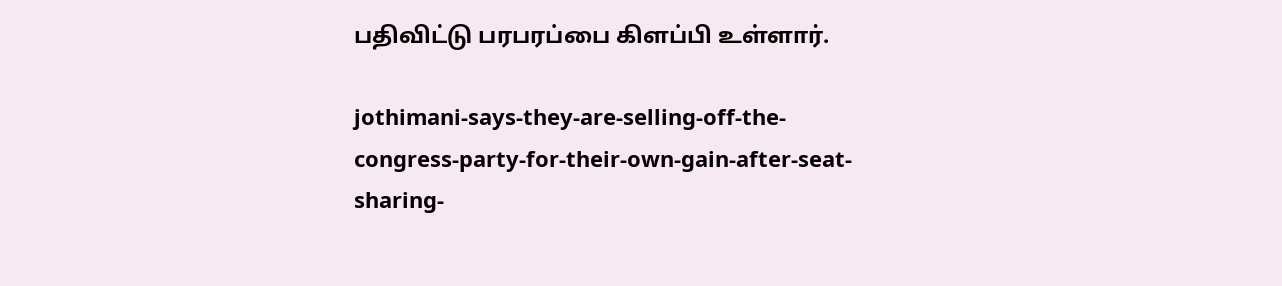பதிவிட்டு பரபரப்பை கிளப்பி உள்ளார்.

jothimani-says-they-are-selling-off-the-congress-party-for-their-own-gain-after-seat-sharing-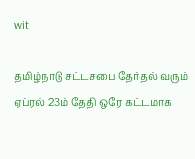wit

தமிழ்நாடு சட்டசபை தேர்தல் வரும் ஏப்ரல் 23ம் தேதி ஒரே கட்டமாக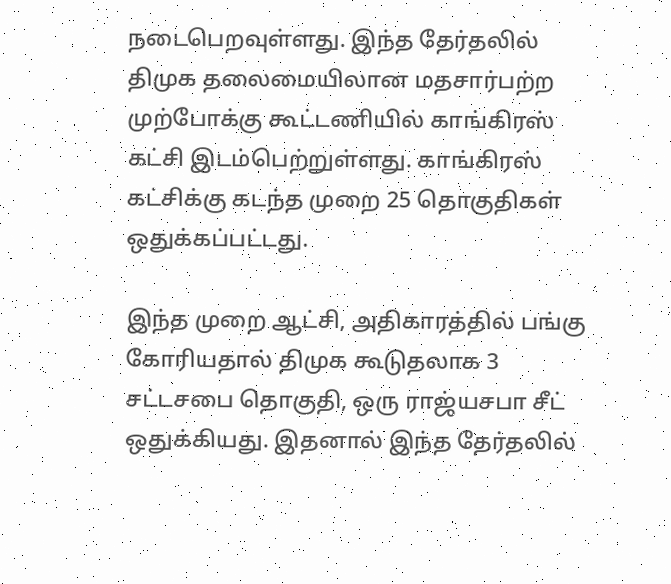நடைபெறவுள்ளது. இந்த தேர்தலில் திமுக தலைமையிலான மதசார்பற்ற முற்போக்கு கூட்டணியில் காங்கிரஸ் கட்சி இடம்பெற்றுள்ளது. காங்கிரஸ் கட்சிக்கு கடந்த முறை 25 தொகுதிகள் ஒதுக்கப்பட்டது.

இந்த முறை ஆட்சி, அதிகாரத்தில் பங்கு கோரியதால் திமுக கூடுதலாக 3 சட்டசபை தொகுதி, ஒரு ராஜ்யசபா சீட் ஒதுக்கியது. இதனால் இந்த தேர்தலில்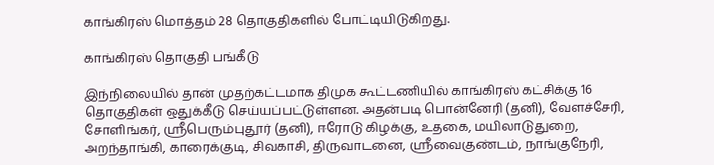காங்கிரஸ் மொத்தம் 28 தொகுதிகளில் போட்டியிடுகிறது.

காங்கிரஸ் தொகுதி பங்கீடு

இந்நிலையில் தான் முதற்கட்டமாக திமுக கூட்டணியில் காங்கிரஸ் கட்சிக்கு 16 தொகுதிகள் ஒதுக்கீடு செய்யப்பட்டுள்ளன. அதன்படி பொன்னேரி (தனி), வேளச்சேரி, சோளிங்கர், ஸ்ரீபெரும்புதூர் (தனி), ஈரோடு கிழக்கு, உதகை, மயிலாடுதுறை, அறந்தாங்கி, காரைக்குடி, சிவகாசி, திருவாடனை, ஸ்ரீவைகுண்டம், நாங்குநேரி,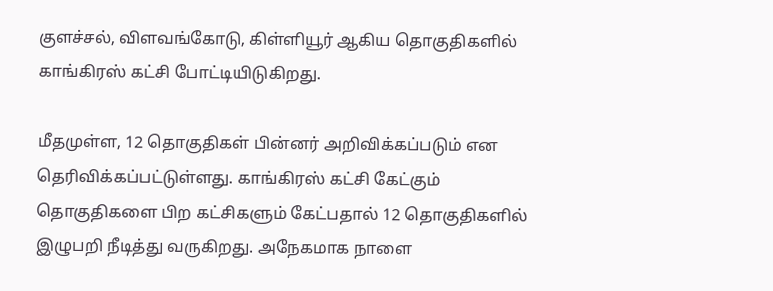குளச்சல், விளவங்கோடு, கிள்ளியூர் ஆகிய தொகுதிகளில் காங்கிரஸ் கட்சி போட்டியிடுகிறது.

மீதமுள்ள, 12 தொகுதிகள் பின்னர் அறிவிக்கப்படும் என தெரிவிக்கப்பட்டுள்ளது. காங்கிரஸ் கட்சி கேட்கும் தொகுதிகளை பிற கட்சிகளும் கேட்பதால் 12 தொகுதிகளில் இழுபறி நீடித்து வருகிறது. அநேகமாக நாளை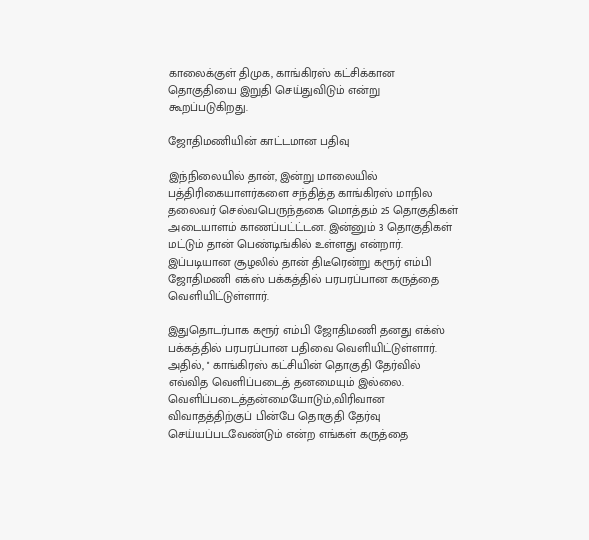காலைக்குள் திமுக, காங்கிரஸ் கட்சிக்கான தொகுதியை இறுதி செய்துவிடும் என்று கூறப்படுகிறது.

ஜோதிமணியின் காட்டமான பதிவு

இந்நிலையில் தான், இன்று மாலையில் பத்திரிகையாளர்களை சந்தித்த காங்கிரஸ் மாநில தலைவர் செல்வபெருந்தகை மொத்தம் 25 தொகுதிகள் அடையாளம் காணப்பட்ட்டன. இன்னும் 3 தொகுதிகள் மட்டும் தான் பெண்டிங்கில் உள்ளது என்றார். இப்படியான சூழலில் தான் திடீரென்று கரூர் எம்பி ஜோதிமணி எக்ஸ் பக்கத்தில் பரபரப்பான கருத்தை வெளியிட்டுள்ளார்.

இதுதொடர்பாக கரூர் எம்பி ஜோதிமணி தனது எக்ஸ் பக்கத்தில் பரபரப்பான பதிவை வெளியிட்டுள்ளார். அதில், '' காங்கிரஸ் கட்சியின் தொகுதி தேர்வில் எவ்வித வெளிப்படைத் தனமையும் இல்லை. வெளிப்படைத்தன்மையோடும்,விரிவான விவாதத்திற்குப் பின்பே தொகுதி தேர்வு செய்யப்படவேண்டும் என்ற எங்கள் கருத்தை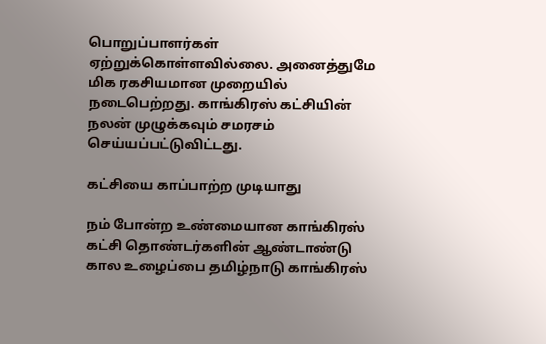பொறுப்பாளர்கள் ஏற்றுக்கொள்ளவில்லை. அனைத்துமே மிக ரகசியமான முறையில் நடைபெற்றது. காங்கிரஸ் கட்சியின் நலன் முழுக்கவும் சமரசம் செய்யப்பட்டுவிட்டது.

கட்சியை காப்பாற்ற முடியாது

நம் போன்ற உண்மையான காங்கிரஸ் கட்சி தொண்டர்களின் ஆண்டாண்டு கால உழைப்பை தமிழ்நாடு காங்கிரஸ்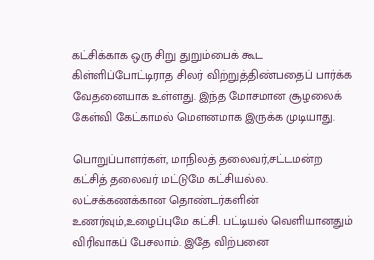கட்சிக்காக ஒரு சிறு துறும்பைக் கூட கிள்ளிப்போட்டிராத சிலர் விற்றுத்திண்பதைப் பார்க்க வேதனையாக உள்ளது. இந்த மோசமான சூழலைக் கேள்வி கேட்காமல் மௌனமாக இருக்க முடியாது.

பொறுப்பாளர்கள், மாநிலத் தலைவர்,சட்டமன்ற கட்சித் தலைவர் மட்டுமே கட்சியல்ல. லட்சக்கணக்கான தொண்டர்களின் உணர்வும்,உழைப்புமே கட்சி. பட்டியல் வெளியானதும் விரிவாகப் பேசலாம். இதே விற்பனை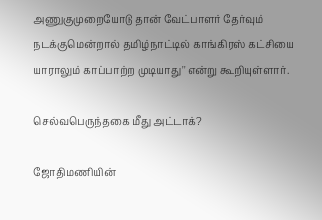அணுகுமுறையோடு தான் வேட்பாளர் தேர்வும் நடக்குமென்றால் தமிழ்நாட்டில் காங்கிரஸ் கட்சியை யாராலும் காப்பாற்ற முடியாது'' என்று கூறியுள்ளார்.

செல்வபெருந்தகை மீது அட்டாக்?

ஜோதிமணியின்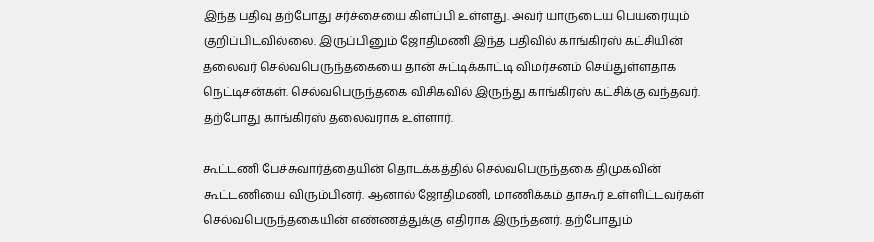இந்த பதிவு தற்போது சர்ச்சையை கிளப்பி உள்ளது. அவர் யாருடைய பெயரையும் குறிப்பிடவில்லை. இருப்பினும் ஜோதிமணி இந்த பதிவில் காங்கிரஸ் கட்சியின் தலைவர் செல்வபெருந்தகையை தான் சுட்டிக்காட்டி விமர்சனம் செய்துள்ளதாக நெட்டிசன்கள். செல்வபெருந்தகை விசிகவில் இருந்து காங்கிரஸ் கட்சிக்கு வந்தவர். தற்போது காங்கிரஸ் தலைவராக உள்ளார்.

கூட்டணி பேச்சுவார்த்தையின் தொடக்கத்தில் செல்வபெருந்தகை திமுகவின் கூட்டணியை விரும்பினர். ஆனால் ஜோதிமணி, மாணிக்கம் தாகூர் உள்ளிட்டவர்கள் செல்வபெருந்தகையின் எண்ணத்துக்கு எதிராக இருந்தனர். தற்போதும்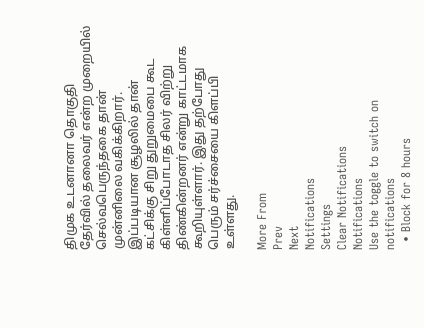திமுக உடனானா தொகுதி தேர்வில் தலைவர் என்ற முறையில் செல்வபெருந்தகை தான் முன்னிலை வகிக்கிறார். இப்படியான சூழலில் தான் கட்சிக்கு சிறு துறுமைபை கூட கிள்ளிப்போடாத சிலர் விற்று திண்கின்றனர் என்று காட்டமாக கூறியுள்ளார். இது தற்போது பெரும் சர்ச்சையை கிளப்பி உள்ளது.

More From
Prev
Next
Notifications
Settings
Clear Notifications
Notifications
Use the toggle to switch on notifications
  • Block for 8 hours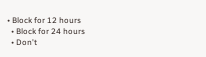• Block for 12 hours
  • Block for 24 hours
  • Don't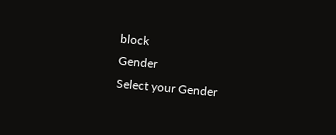block
Gender
Select your Gender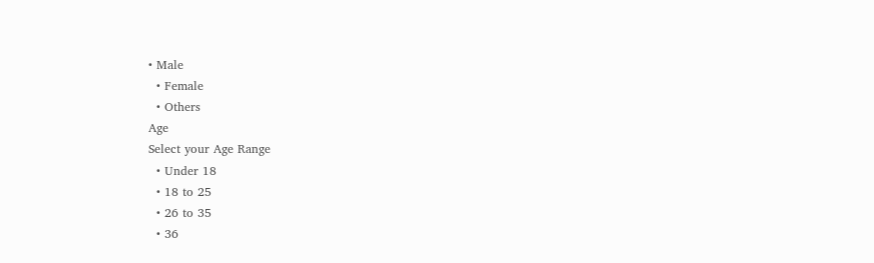• Male
  • Female
  • Others
Age
Select your Age Range
  • Under 18
  • 18 to 25
  • 26 to 35
  • 36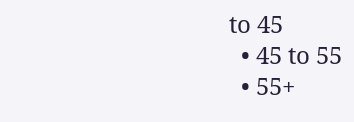to 45
  • 45 to 55
  • 55+